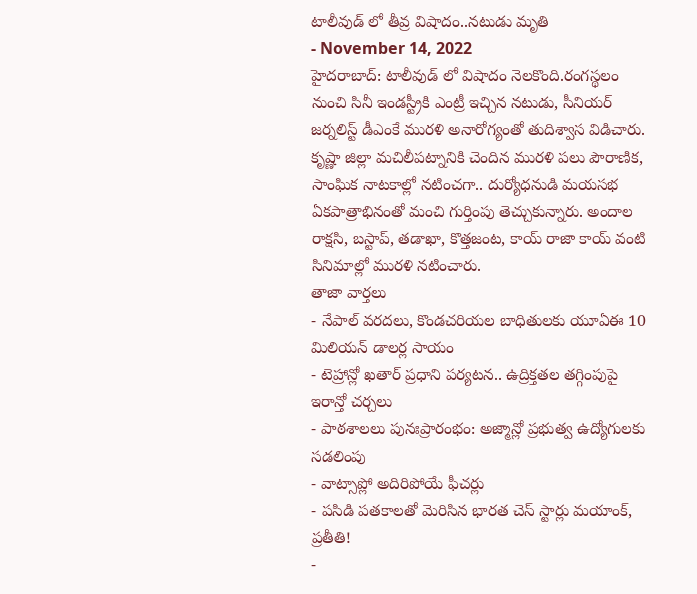టాలీవుడ్ లో తీవ్ర విషాదం..నటుడు మృతి
- November 14, 2022
హైదరాబాద్: టాలీవుడ్ లో విషాదం నెలకొంది.రంగస్థలం నుంచి సినీ ఇండస్ట్రీకి ఎంట్రీ ఇచ్చిన నటుడు, సీనియర్ జర్నలిస్ట్ డీఎంకే మురళి అనారోగ్యంతో తుదిశ్వాస విడిచారు. కృష్ణా జిల్లా మచిలీపట్నానికి చెందిన మురళి పలు పౌరాణిక, సాంఘిక నాటకాల్లో నటించగా.. దుర్యోధనుడి మయసభ ఏకపాత్రాభినంతో మంచి గుర్తింపు తెచ్చుకున్నారు. అందాల రాక్షసి, బస్టాప్, తడాఖా, కొత్తజంట, కాయ్ రాజా కాయ్ వంటి సినిమాల్లో మురళి నటించారు.
తాజా వార్తలు
- నేపాల్ వరదలు, కొండచరియల బాధితులకు యూఏఈ 10 మిలియన్ డాలర్ల సాయం
- టెహ్రాన్లో ఖతార్ ప్రధాని పర్యటన.. ఉద్రిక్తతల తగ్గింపుపై ఇరాన్తో చర్చలు
- పాఠశాలలు పునఃప్రారంభం: అజ్మాన్లో ప్రభుత్వ ఉద్యోగులకు సడలింపు
- వాట్సాప్లో అదిరిపోయే ఫీచర్లు
- పసిడి పతకాలతో మెరిసిన భారత చెస్ స్టార్లు మయాంక్, ప్రతీతి!
-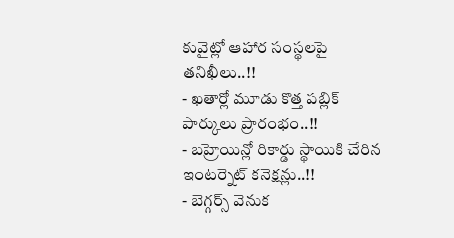కువైట్లో ఆహార సంస్థలపై తనిఖీలు..!!
- ఖతార్లో మూడు కొత్త పబ్లిక్ పార్కులు ప్రారంభం..!!
- బహ్రెయిన్లో రికార్డు స్థాయికి చేరిన ఇంటర్నెట్ కనెక్షన్లు..!!
- బెగ్గర్స్ వెనుక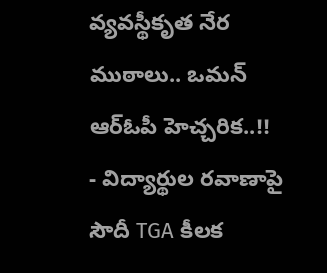వ్యవస్థీకృత నేర ముఠాలు.. ఒమన్ ఆర్ఓపీ హెచ్చరిక..!!
- విద్యార్థుల రవాణాపై సౌదీ TGA కీలక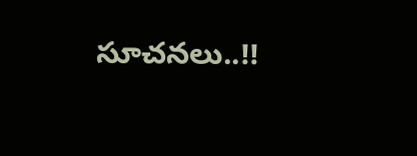సూచనలు..!!